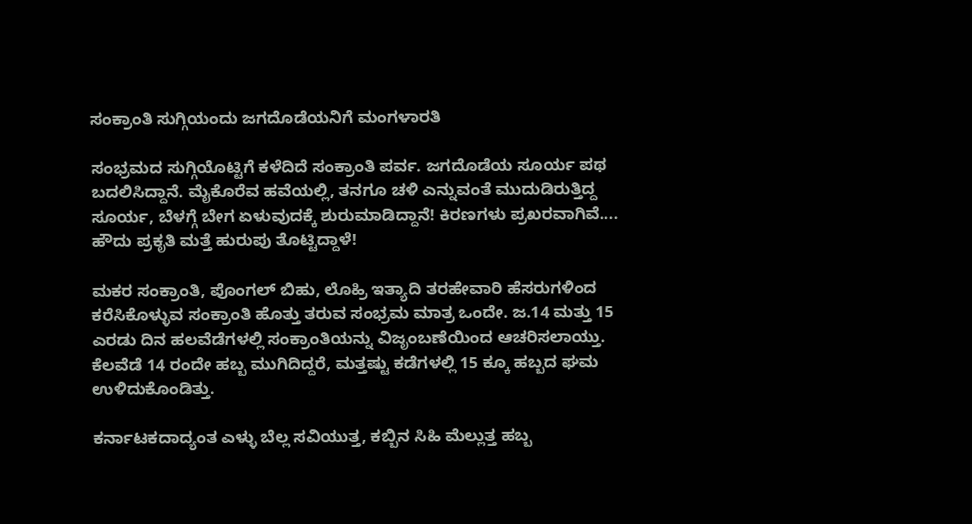ಸಂಕ್ರಾಂತಿ ಸುಗ್ಗಿಯಂದು ಜಗದೊಡೆಯನಿಗೆ ಮಂಗಳಾರತಿ

ಸಂಭ್ರಮದ ಸುಗ್ಗಿಯೊಟ್ಟಿಗೆ ಕಳೆದಿದೆ ಸಂಕ್ರಾಂತಿ ಪರ್ವ. ಜಗದೊಡೆಯ ಸೂರ್ಯ ಪಥ ಬದಲಿಸಿದ್ದಾನೆ. ಮೈಕೊರೆವ ಹವೆಯಲ್ಲಿ, ತನಗೂ ಚಳಿ ಎನ್ನುವಂತೆ ಮುದುಡಿರುತ್ತಿದ್ದ ಸೂರ್ಯ, ಬೆಳಗ್ಗೆ ಬೇಗ ಏಳುವುದಕ್ಕೆ ಶುರುಮಾಡಿದ್ದಾನೆ! ಕಿರಣಗಳು ಪ್ರಖರವಾಗಿವೆ.... ಹೌದು ಪ್ರಕೃತಿ ಮತ್ತೆ ಹುರುಪು ತೊಟ್ಟಿದ್ದಾಳೆ!

ಮಕರ ಸಂಕ್ರಾಂತಿ, ಪೊಂಗಲ್ ಬಿಹು, ಲೊಹ್ರಿ ಇತ್ಯಾದಿ ತರಹೇವಾರಿ ಹೆಸರುಗಳಿಂದ ಕರೆಸಿಕೊಳ್ಳುವ ಸಂಕ್ರಾಂತಿ ಹೊತ್ತು ತರುವ ಸಂಭ್ರಮ ಮಾತ್ರ ಒಂದೇ. ಜ.14 ಮತ್ತು 15 ಎರಡು ದಿನ ಹಲವೆಡೆಗಳಲ್ಲಿ ಸಂಕ್ರಾಂತಿಯನ್ನು ವಿಜೃಂಬಣೆಯಿಂದ ಆಚರಿಸಲಾಯ್ತು. ಕೆಲವೆಡೆ 14 ರಂದೇ ಹಬ್ಬ ಮುಗಿದಿದ್ದರೆ, ಮತ್ತಷ್ಟು ಕಡೆಗಳಲ್ಲಿ 15 ಕ್ಕೂ ಹಬ್ಬದ ಘಮ ಉಳಿದುಕೊಂಡಿತ್ತು.

ಕರ್ನಾಟಕದಾದ್ಯಂತ ಎಳ್ಳು ಬೆಲ್ಲ ಸವಿಯುತ್ತ, ಕಬ್ಬಿನ ಸಿಹಿ ಮೆಲ್ಲುತ್ತ ಹಬ್ಬ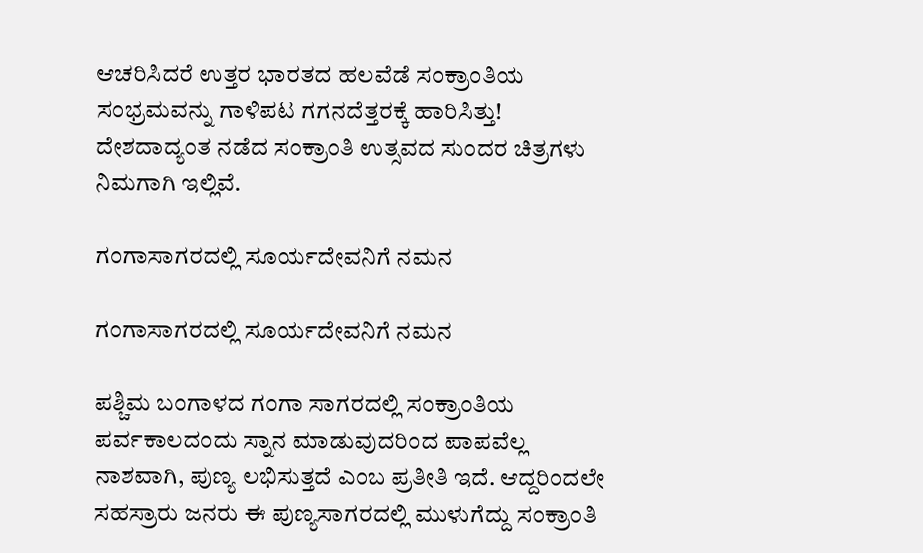ಆಚರಿಸಿದರೆ ಉತ್ತರ ಭಾರತದ ಹಲವೆಡೆ ಸಂಕ್ರಾಂತಿಯ ಸಂಭ್ರಮವನ್ನು ಗಾಳಿಪಟ ಗಗನದೆತ್ತರಕ್ಕೆ ಹಾರಿಸಿತ್ತು! ದೇಶದಾದ್ಯಂತ ನಡೆದ ಸಂಕ್ರಾಂತಿ ಉತ್ಸವದ ಸುಂದರ ಚಿತ್ರಗಳು ನಿಮಗಾಗಿ ಇಲ್ಲಿವೆ.

ಗಂಗಾಸಾಗರದಲ್ಲಿ ಸೂರ್ಯದೇವನಿಗೆ ನಮನ

ಗಂಗಾಸಾಗರದಲ್ಲಿ ಸೂರ್ಯದೇವನಿಗೆ ನಮನ

ಪಶ್ಚಿಮ ಬಂಗಾಳದ ಗಂಗಾ ಸಾಗರದಲ್ಲಿ ಸಂಕ್ರಾಂತಿಯ ಪರ್ವಕಾಲದಂದು ಸ್ನಾನ ಮಾಡುವುದರಿಂದ ಪಾಪವೆಲ್ಲ ನಾಶವಾಗಿ, ಪುಣ್ಯ ಲಭಿಸುತ್ತದೆ ಎಂಬ ಪ್ರತೀತಿ ಇದೆ. ಆದ್ದರಿಂದಲೇ ಸಹಸ್ರಾರು ಜನರು ಈ ಪುಣ್ಯಸಾಗರದಲ್ಲಿ ಮುಳುಗೆದ್ದು ಸಂಕ್ರಾಂತಿ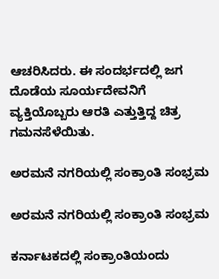ಆಚರಿಸಿದರು. ಈ ಸಂದರ್ಭದಲ್ಲಿ ಜಗ ದೊಡೆಯ ಸೂರ್ಯದೇವನಿಗೆ ವ್ಯಕ್ತಿಯೊಬ್ಬರು ಆರತಿ ಎತ್ತುತ್ತಿದ್ದ ಚಿತ್ರ ಗಮನಸೆಳೆಯಿತು.

ಅರಮನೆ ನಗರಿಯಲ್ಲಿ ಸಂಕ್ರಾಂತಿ ಸಂಭ್ರಮ

ಅರಮನೆ ನಗರಿಯಲ್ಲಿ ಸಂಕ್ರಾಂತಿ ಸಂಭ್ರಮ

ಕರ್ನಾಟಕದಲ್ಲಿ ಸಂಕ್ರಾಂತಿಯಂದು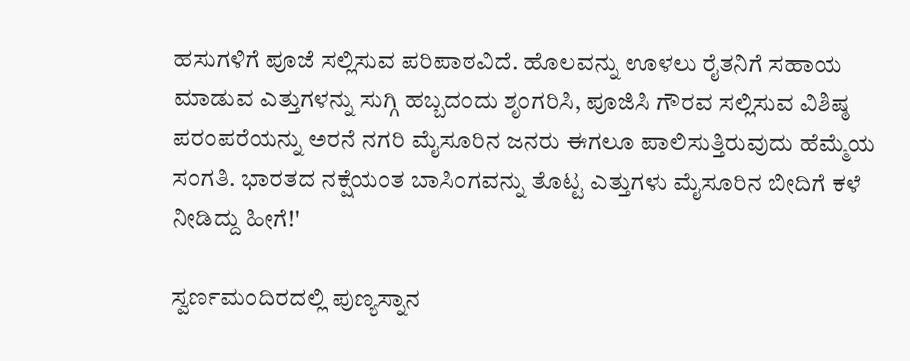ಹಸುಗಳಿಗೆ ಪೂಜೆ ಸಲ್ಲಿಸುವ ಪರಿಪಾಠವಿದೆ. ಹೊಲವನ್ನು ಊಳಲು ರೈತನಿಗೆ ಸಹಾಯ ಮಾಡುವ ಎತ್ತುಗಳನ್ನು ಸುಗ್ಗಿ ಹಬ್ಬದಂದು ಶೃಂಗರಿಸಿ, ಪೂಜಿಸಿ ಗೌರವ ಸಲ್ಲಿಸುವ ವಿಶಿಷ್ಠ ಪರಂಪರೆಯನ್ನು ಅರನೆ ನಗರಿ ಮೈಸೂರಿನ ಜನರು ಈಗಲೂ ಪಾಲಿಸುತ್ತಿರುವುದು ಹೆಮ್ಮೆಯ ಸಂಗತಿ. ಭಾರತದ ನಕ್ಷೆಯಂತ ಬಾಸಿಂಗವನ್ನು ತೊಟ್ಟ ಎತ್ತುಗಳು ಮೈಸೂರಿನ ಬೀದಿಗೆ ಕಳೆ ನೀಡಿದ್ದು ಹೀಗೆ!'

ಸ್ವರ್ಣಮಂದಿರದಲ್ಲಿ ಪುಣ್ಯಸ್ನಾನ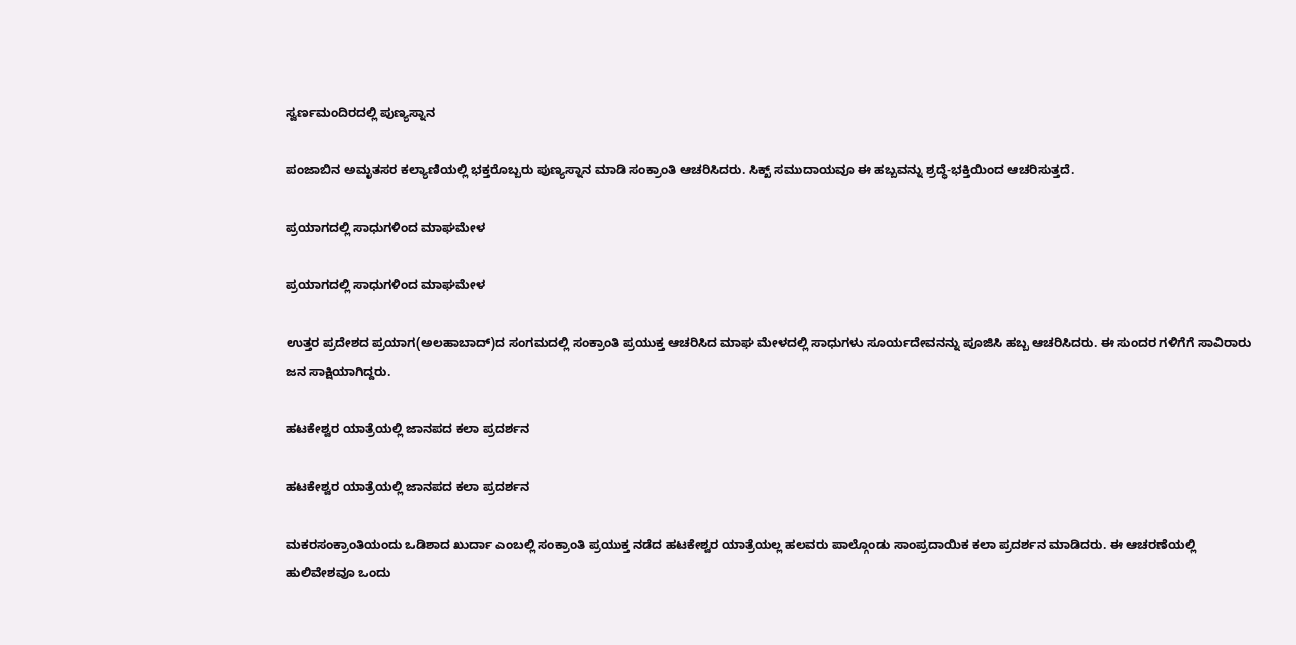ಸ್ವರ್ಣಮಂದಿರದಲ್ಲಿ ಪುಣ್ಯಸ್ನಾನ

ಪಂಜಾಬಿನ ಅಮೃತಸರ ಕಲ್ಯಾಣಿಯಲ್ಲಿ ಭಕ್ತರೊಬ್ಬರು ಪುಣ್ಯಸ್ನಾನ ಮಾಡಿ ಸಂಕ್ರಾಂತಿ ಆಚರಿಸಿದರು. ಸಿಕ್ಖ್ ಸಮುದಾಯವೂ ಈ ಹಬ್ಬವನ್ನು ಶ್ರದ್ಧೆ-ಭಕ್ತಿಯಿಂದ ಆಚರಿಸುತ್ತದೆ.

ಪ್ರಯಾಗದಲ್ಲಿ ಸಾಧುಗಳಿಂದ ಮಾಘಮೇಳ

ಪ್ರಯಾಗದಲ್ಲಿ ಸಾಧುಗಳಿಂದ ಮಾಘಮೇಳ

ಉತ್ತರ ಪ್ರದೇಶದ ಪ್ರಯಾಗ(ಅಲಹಾಬಾದ್)ದ ಸಂಗಮದಲ್ಲಿ ಸಂಕ್ರಾಂತಿ ಪ್ರಯುಕ್ತ ಆಚರಿಸಿದ ಮಾಘ ಮೇಳದಲ್ಲಿ ಸಾಧುಗಳು ಸೂರ್ಯದೇವನನ್ನು ಪೂಜಿಸಿ ಹಬ್ಬ ಆಚರಿಸಿದರು. ಈ ಸುಂದರ ಗಳಿಗೆಗೆ ಸಾವಿರಾರು ಜನ ಸಾಕ್ಷಿಯಾಗಿದ್ದರು.

ಹಟಕೇಶ್ವರ ಯಾತ್ರೆಯಲ್ಲಿ ಜಾನಪದ ಕಲಾ ಪ್ರದರ್ಶನ

ಹಟಕೇಶ್ವರ ಯಾತ್ರೆಯಲ್ಲಿ ಜಾನಪದ ಕಲಾ ಪ್ರದರ್ಶನ

ಮಕರಸಂಕ್ರಾಂತಿಯಂದು ಒಡಿಶಾದ ಖುರ್ದಾ ಎಂಬಲ್ಲಿ ಸಂಕ್ರಾಂತಿ ಪ್ರಯುಕ್ತ ನಡೆದ ಹಟಕೇಶ್ವರ ಯಾತ್ರೆಯಲ್ಲ ಹಲವರು ಪಾಲ್ಗೊಂಡು ಸಾಂಪ್ರದಾಯಿಕ ಕಲಾ ಪ್ರದರ್ಶನ ಮಾಡಿದರು. ಈ ಆಚರಣೆಯಲ್ಲಿ ಹುಲಿವೇಶವೂ ಒಂದು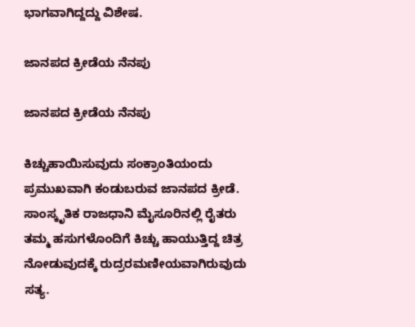ಭಾಗವಾಗಿದ್ದದ್ದು ವಿಶೇಷ.

ಜಾನಪದ ಕ್ರೀಡೆಯ ನೆನಪು

ಜಾನಪದ ಕ್ರೀಡೆಯ ನೆನಪು

ಕಿಚ್ಚುಹಾಯಿಸುವುದು ಸಂಕ್ರಾಂತಿಯಂದು ಪ್ರಮುಖವಾಗಿ ಕಂಡುಬರುವ ಜಾನಪದ ಕ್ರೀಡೆ. ಸಾಂಸ್ಕೃತಿಕ ರಾಜಧಾನಿ ಮೈಸೂರಿನಲ್ಲಿ ರೈತರು ತಮ್ಮ ಹಸುಗಳೊಂದಿಗೆ ಕಿಚ್ಚು ಹಾಯುತ್ತಿದ್ದ ಚಿತ್ರ ನೋಡುವುದಕ್ಕೆ ರುದ್ರರಮಣೀಯವಾಗಿರುವುದು ಸತ್ಯ.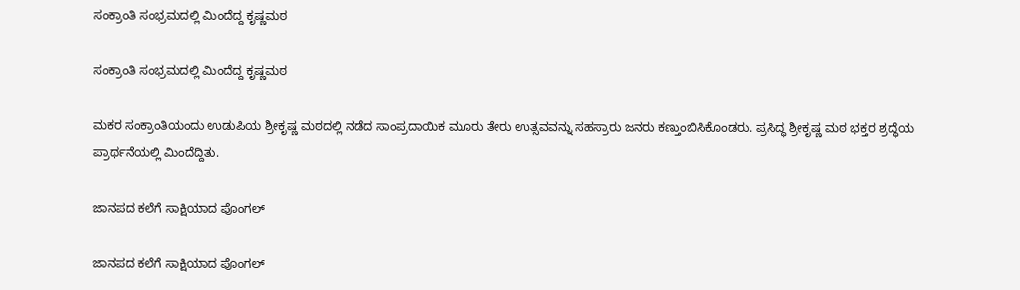ಸಂಕ್ರಾಂತಿ ಸಂಭ್ರಮದಲ್ಲಿ ಮಿಂದೆದ್ದ ಕೃಷ್ಣಮಠ

ಸಂಕ್ರಾಂತಿ ಸಂಭ್ರಮದಲ್ಲಿ ಮಿಂದೆದ್ದ ಕೃಷ್ಣಮಠ

ಮಕರ ಸಂಕ್ರಾಂತಿಯಂದು ಉಡುಪಿಯ ಶ್ರೀಕೃಷ್ಣ ಮಠದಲ್ಲಿ ನಡೆದ ಸಾಂಪ್ರದಾಯಿಕ ಮೂರು ತೇರು ಉತ್ಸವವನ್ನು ಸಹಸ್ರಾರು ಜನರು ಕಣ್ತುಂಬಿಸಿಕೊಂಡರು. ಪ್ರಸಿದ್ಧ ಶ್ರೀಕೃಷ್ಣ ಮಠ ಭಕ್ತರ ಶ್ರದ್ಧೆಯ ಪ್ರಾರ್ಥನೆಯಲ್ಲಿ ಮಿಂದೆದ್ದಿತು.

ಜಾನಪದ ಕಲೆಗೆ ಸಾಕ್ಷಿಯಾದ ಪೊಂಗಲ್

ಜಾನಪದ ಕಲೆಗೆ ಸಾಕ್ಷಿಯಾದ ಪೊಂಗಲ್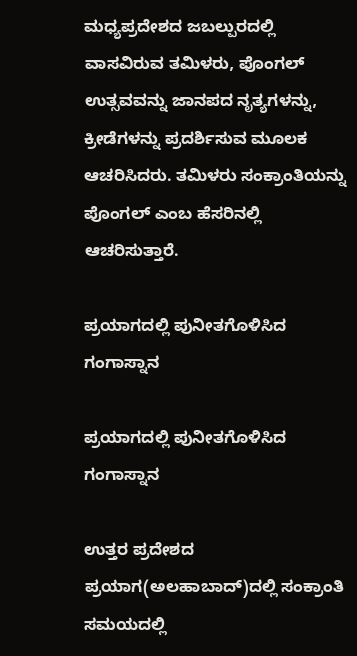ಮಧ್ಯಪ್ರದೇಶದ ಜಬಲ್ಪುರದಲ್ಲಿ ವಾಸವಿರುವ ತಮಿಳರು, ಪೊಂಗಲ್ ಉತ್ಸವವನ್ನು ಜಾನಪದ ನೃತ್ಯಗಳನ್ನು, ಕ್ರೀಡೆಗಳನ್ನು ಪ್ರದರ್ಶಿಸುವ ಮೂಲಕ ಆಚರಿಸಿದರು. ತಮಿಳರು ಸಂಕ್ರಾಂತಿಯನ್ನು ಪೊಂಗಲ್ ಎಂಬ ಹೆಸರಿನಲ್ಲಿ ಆಚರಿಸುತ್ತಾರೆ.

ಪ್ರಯಾಗದಲ್ಲಿ ಪುನೀತಗೊಳಿಸಿದ ಗಂಗಾಸ್ನಾನ

ಪ್ರಯಾಗದಲ್ಲಿ ಪುನೀತಗೊಳಿಸಿದ ಗಂಗಾಸ್ನಾನ

ಉತ್ತರ ಪ್ರದೇಶದ ಪ್ರಯಾಗ(ಅಲಹಾಬಾದ್)ದಲ್ಲಿ ಸಂಕ್ರಾಂತಿ ಸಮಯದಲ್ಲಿ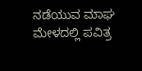ನಡೆಯುವ ಮಾಘ ಮೇಳದಲ್ಲಿ ಪವಿತ್ರ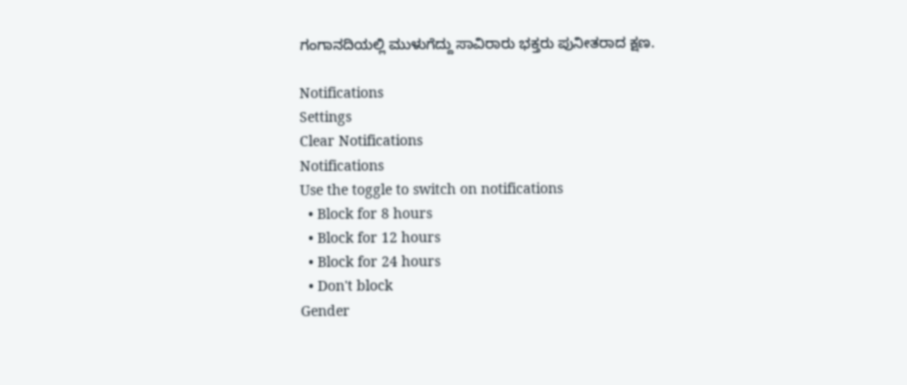ಗಂಗಾನದಿಯಲ್ಲಿ ಮುಳುಗೆದ್ದು ಸಾವಿರಾರು ಭಕ್ತರು ಪುನೀತರಾದ ಕ್ಷಣ.

Notifications
Settings
Clear Notifications
Notifications
Use the toggle to switch on notifications
  • Block for 8 hours
  • Block for 12 hours
  • Block for 24 hours
  • Don't block
Gender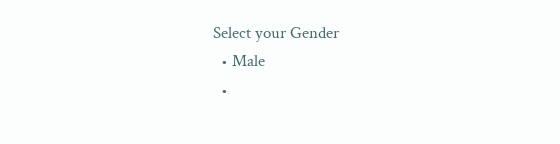Select your Gender
  • Male
  •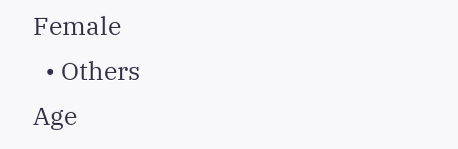Female
  • Others
Age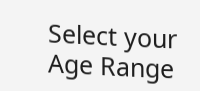Select your Age Range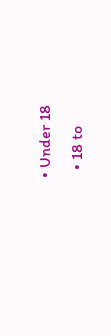• Under 18
  • 18 to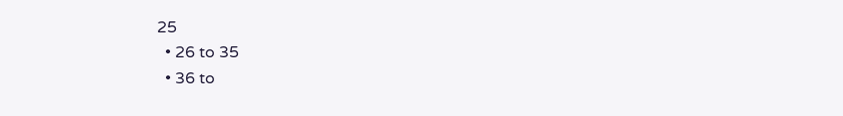25
  • 26 to 35
  • 36 to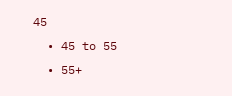45
  • 45 to 55
  • 55+